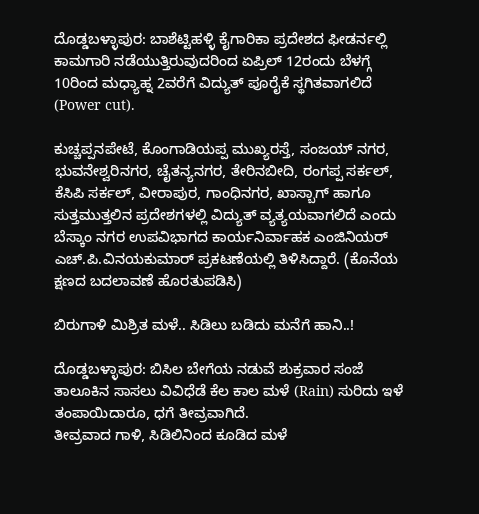ದೊಡ್ಡಬಳ್ಳಾಪುರ: ಬಾಶೆಟ್ಟಿಹಳ್ಳಿ ಕೈಗಾರಿಕಾ ಪ್ರದೇಶದ ಫೀಡರ್ನಲ್ಲಿ ಕಾಮಗಾರಿ ನಡೆಯುತ್ತಿರುವುದರಿಂದ ಏಪ್ರಿಲ್ 12ರಂದು ಬೆಳಗ್ಗೆ 10ರಿಂದ ಮಧ್ಯಾಹ್ನ 2ವರೆಗೆ ವಿದ್ಯುತ್ ಪೂರೈಕೆ ಸ್ಥಗಿತವಾಗಲಿದೆ (Power cut).

ಕುಚ್ಚಪ್ಪನಪೇಟೆ, ಕೊಂಗಾಡಿಯಪ್ಪ ಮುಖ್ಯರಸ್ತೆ, ಸಂಜಯ್ ನಗರ, ಭುವನೇಶ್ವರಿನಗರ, ಚೈತನ್ಯನಗರ, ತೇರಿನಬೀದಿ, ರಂಗಪ್ಪ ಸರ್ಕಲ್, ಕೆಸಿಪಿ ಸರ್ಕಲ್, ವೀರಾಪುರ, ಗಾಂಧಿನಗರ, ಖಾಸ್ಬಾಗ್ ಹಾಗೂ ಸುತ್ತಮುತ್ತಲಿನ ಪ್ರದೇಶಗಳಲ್ಲಿ ವಿದ್ಯುತ್ ವ್ಯತ್ಯಯವಾಗಲಿದೆ ಎಂದು ಬೆಸ್ಕಾಂ ನಗರ ಉಪವಿಭಾಗದ ಕಾರ್ಯನಿರ್ವಾಹಕ ಎಂಜಿನಿಯರ್ ಎಚ್.ಪಿ.ವಿನಯಕುಮಾರ್ ಪ್ರಕಟಣೆಯಲ್ಲಿ ತಿಳಿಸಿದ್ದಾರೆ. (ಕೊನೆಯ ಕ್ಷಣದ ಬದಲಾವಣೆ ಹೊರತುಪಡಿಸಿ)

ಬಿರುಗಾಳಿ ಮಿಶ್ರಿತ ಮಳೆ.. ಸಿಡಿಲು ಬಡಿದು ಮನೆಗೆ ಹಾನಿ..!

ದೊಡ್ಡಬಳ್ಳಾಪುರ: ಬಿಸಿಲ ಬೇಗೆಯ ನಡುವೆ ಶುಕ್ರವಾರ ಸಂಜೆ ತಾಲೂಕಿನ ಸಾಸಲು ವಿವಿಧೆಡೆ ಕೆಲ ಕಾಲ ಮಳೆ (Rain) ಸುರಿದು ಇಳೆ ತಂಪಾಯಿದಾರೂ, ಧಗೆ ತೀವ್ರವಾಗಿದೆ.
ತೀವ್ರವಾದ ಗಾಳಿ, ಸಿಡಿಲಿನಿಂದ ಕೂಡಿದ ಮಳೆ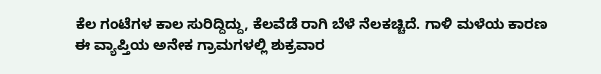ಕೆಲ ಗಂಟೆಗಳ ಕಾಲ ಸುರಿದ್ದಿದ್ದು, ಕೆಲವೆಡೆ ರಾಗಿ ಬೆಳೆ ನೆಲಕಚ್ಚಿದೆ. ಗಾಳಿ ಮಳೆಯ ಕಾರಣ ಈ ವ್ಯಾಪ್ತಿಯ ಅನೇಕ ಗ್ರಾಮಗಳಲ್ಲಿ ಶುಕ್ರವಾರ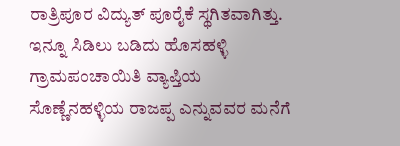ರಾತ್ರಿಪೂರ ವಿದ್ಯುತ್ ಪೂರೈಕೆ ಸ್ಥಗಿತವಾಗಿತ್ತು.
ಇನ್ನೂ ಸಿಡಿಲು ಬಡಿದು ಹೊಸಹಳ್ಳಿ ಗ್ರಾಮಪಂಚಾಯಿತಿ ವ್ಯಾಪ್ತಿಯ ಸೊಣ್ಣೆನಹಳ್ಳಿಯ ರಾಜಪ್ಪ ಎನ್ನುವವರ ಮನೆಗೆ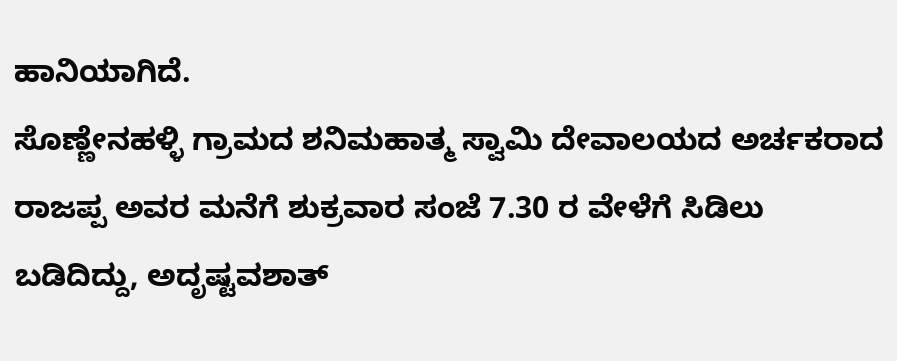ಹಾನಿಯಾಗಿದೆ.
ಸೊಣ್ಣೇನಹಳ್ಳಿ ಗ್ರಾಮದ ಶನಿಮಹಾತ್ಮ ಸ್ವಾಮಿ ದೇವಾಲಯದ ಅರ್ಚಕರಾದ ರಾಜಪ್ಪ ಅವರ ಮನೆಗೆ ಶುಕ್ರವಾರ ಸಂಜೆ 7.30 ರ ವೇಳೆಗೆ ಸಿಡಿಲು ಬಡಿದಿದ್ದು, ಅದೃಷ್ಟವಶಾತ್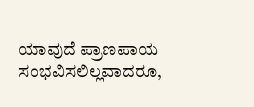ಯಾವುದೆ ಪ್ರಾಣಪಾಯ ಸಂಭವಿಸಲಿಲ್ಲವಾದರೂ,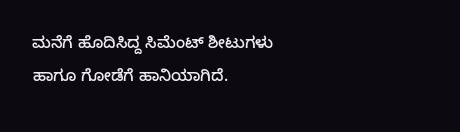ಮನೆಗೆ ಹೊದಿಸಿದ್ದ ಸಿಮೆಂಟ್ ಶೀಟುಗಳು ಹಾಗೂ ಗೋಡೆಗೆ ಹಾನಿಯಾಗಿದೆ.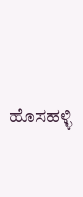ಹೊಸಹಳ್ಳಿ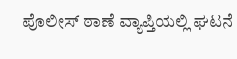ಪೊಲೀಸ್ ಠಾಣೆ ವ್ಯಾಪ್ತಿಯಲ್ಲಿ ಘಟನೆ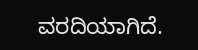ವರದಿಯಾಗಿದೆ.